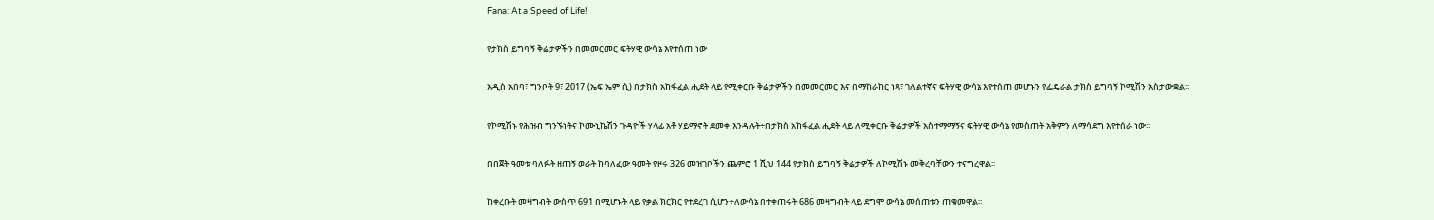Fana: At a Speed of Life!

የታክስ ይግባኝ ቅሬታዎችን በመመርመር ፍትሃዊ ውሳኔ እየተሰጠ ነው

አዲስ አበባ፣ ግንቦት 9፣ 2017 (ኤፍ ኤም ሲ) በታክስ አከፋፈል ሒደት ላይ የሚቀርቡ ቅሬታዎችን በመመርመር እና በማከራከር ነጻ፣ ገለልተኛና ፍትሃዊ ውሳኔ እየተሰጠ መሆኑን የፌዴራል ታክስ ይግባኝ ኮሚሽን አስታውቋል፡፡

የኮሚሽኑ የሕዝብ ግንኙነትና ኮሙኒኬሽን ጉዳዮች ሃላፊ አቶ ሃይማኖት ደመቀ እንዳሉት÷በታክስ አከፋፈል ሒደት ላይ ለሚቀርቡ ቅሬታዎች አስተማማኝና ፍትሃዊ ውሳኔ የመስጠት አቅምን ለማሳደግ እየተሰራ ነው፡፡

በበጀት ዓመቱ ባለፉት ዘጠኝ ወራት ከባለፈው ዓመት የዞሩ 326 መዝገቦችን ጨምሮ 1 ሺህ 144 የታክስ ይግባኝ ቅሬታዎች ለኮሚሽኑ መቅረባቸውን ተናግረዋል፡፡

ከቀረቡት መዛግብት ውስጥ 691 በሚሆኑት ላይ የቃል ክርክር የተደረገ ሲሆን÷ለውሳኔ በተቀጠሩት 686 መዛግብት ላይ ደግሞ ውሳኔ መሰጠቱን ጠቁመዋል፡፡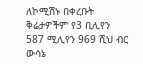ለኮሚሽኑ በቀረቡት ቅሬታዎችም የ3 ቢሊየን 587 ሚሊየን 969 ሺህ ብር ውሳኔ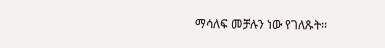ማሳለፍ መቻሉን ነው የገለጹት፡፡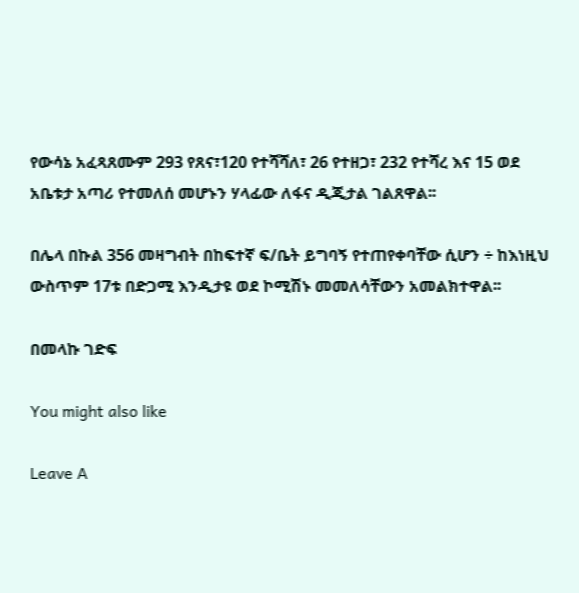የውሳኔ አፈጻጸሙም 293 የጸና፣120 የተሻሻለ፣ 26 የተዘጋ፣ 232 የተሻረ እና 15 ወደ አቤቱታ አጣሪ የተመለሰ መሆኑን ሃላፊው ለፋና ዲጂታል ገልጸዋል፡፡

በሌላ በኩል 356 መዛግብት በከፍተኛ ፍ/ቤት ይግባኝ የተጠየቀባቸው ሲሆን ÷ ከእነዚህ ውስጥም 17ቱ በድጋሚ እንዲታዩ ወደ ኮሚሽኑ መመለሳቸውን አመልክተዋል፡፡

በመላኩ ገድፍ

You might also like

Leave A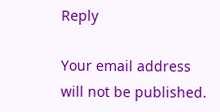Reply

Your email address will not be published.